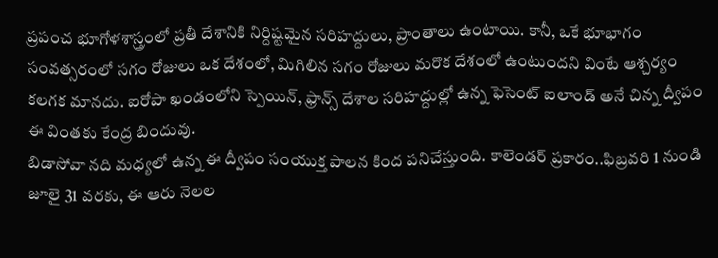ప్రపంచ భూగోళశాస్త్రంలో ప్రతీ దేశానికి నిర్దిష్టమైన సరిహద్దులు, ప్రాంతాలు ఉంటాయి. కానీ, ఒకే భూభాగం సంవత్సరంలో సగం రోజులు ఒక దేశంలో, మిగిలిన సగం రోజులు మరొక దేశంలో ఉంటుందని వింటే ఆశ్చర్యం కలగక మానదు. ఐరోపా ఖండంలోని స్పెయిన్, ఫ్రాన్స్ దేశాల సరిహద్దుల్లో ఉన్న ఫెసెంట్ ఐలాండ్ అనే చిన్న ద్వీపం ఈ వింతకు కేంద్ర బిందువు.
బిడాసోవా నది మధ్యలో ఉన్న ఈ ద్వీపం సంయుక్త పాలన కింద పనిచేస్తుంది. కాలెండర్ ప్రకారం..ఫిబ్రవరి 1 నుండి జూలై 31 వరకు, ఈ ఆరు నెలల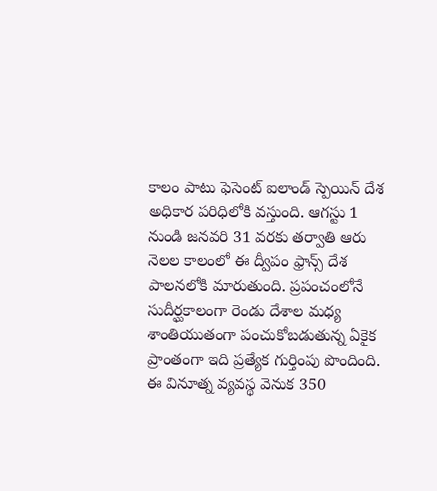కాలం పాటు ఫెసెంట్ ఐలాండ్ స్పెయిన్ దేశ అధికార పరిధిలోకి వస్తుంది. ఆగస్టు 1 నుండి జనవరి 31 వరకు తర్వాతి ఆరు నెలల కాలంలో ఈ ద్వీపం ఫ్రాన్స్ దేశ పాలనలోకి మారుతుంది. ప్రపంచంలోనే సుదీర్ఘకాలంగా రెండు దేశాల మధ్య శాంతియుతంగా పంచుకోబడుతున్న ఏకైక ప్రాంతంగా ఇది ప్రత్యేక గుర్తింపు పొందింది.
ఈ వినూత్న వ్యవస్థ వెనుక 350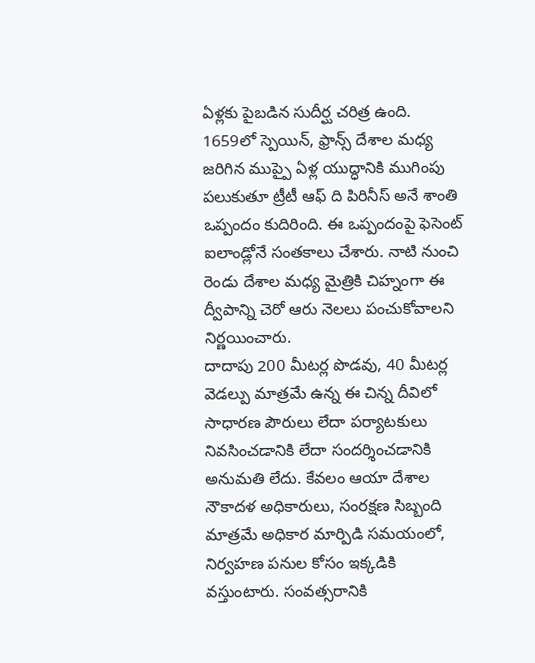ఏళ్లకు పైబడిన సుదీర్ఘ చరిత్ర ఉంది. 1659లో స్పెయిన్, ఫ్రాన్స్ దేశాల మధ్య జరిగిన ముప్పై ఏళ్ల యుద్ధానికి ముగింపు పలుకుతూ ట్రీటీ ఆఫ్ ది పిరినీస్ అనే శాంతి ఒప్పందం కుదిరింది. ఈ ఒప్పందంపై ఫెసెంట్ ఐలాండ్లోనే సంతకాలు చేశారు. నాటి నుంచి రెండు దేశాల మధ్య మైత్రికి చిహ్నంగా ఈ ద్వీపాన్ని చెరో ఆరు నెలలు పంచుకోవాలని నిర్ణయించారు.
దాదాపు 200 మీటర్ల పొడవు, 40 మీటర్ల వెడల్పు మాత్రమే ఉన్న ఈ చిన్న దీవిలో సాధారణ పౌరులు లేదా పర్యాటకులు నివసించడానికి లేదా సందర్శించడానికి అనుమతి లేదు. కేవలం ఆయా దేశాల నౌకాదళ అధికారులు, సంరక్షణ సిబ్బంది మాత్రమే అధికార మార్పిడి సమయంలో, నిర్వహణ పనుల కోసం ఇక్కడికి వస్తుంటారు. సంవత్సరానికి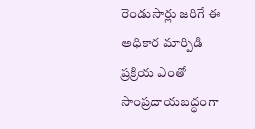రెండుసార్లు జరిగే ఈ అధికార మార్పిడి ప్రక్రియ ఎంతో సాంప్రదాయబద్ధంగా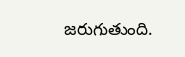జరుగుతుంది.